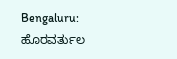Bengaluru: ಹೊರವರ್ತುಲ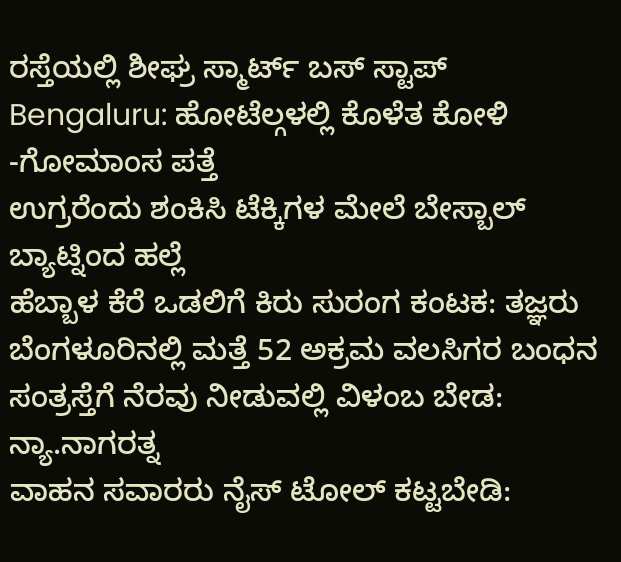ರಸ್ತೆಯಲ್ಲಿ ಶೀಘ್ರ ಸ್ಮಾರ್ಟ್ ಬಸ್ ಸ್ಟಾಪ್
Bengaluru: ಹೋಟೆಲ್ಗಳಲ್ಲಿ ಕೊಳೆತ ಕೋಳಿ -ಗೋಮಾಂಸ ಪತ್ತೆ
ಉಗ್ರರೆಂದು ಶಂಕಿಸಿ ಟೆಕ್ಕಿಗಳ ಮೇಲೆ ಬೇಸ್ಬಾಲ್ ಬ್ಯಾಟ್ನಿಂದ ಹಲ್ಲೆ
ಹೆಬ್ಬಾಳ ಕೆರೆ ಒಡಲಿಗೆ ಕಿರು ಸುರಂಗ ಕಂಟಕ: ತಜ್ಞರು
ಬೆಂಗಳೂರಿನಲ್ಲಿ ಮತ್ತೆ 52 ಅಕ್ರಮ ವಲಸಿಗರ ಬಂಧನ
ಸಂತ್ರಸ್ತೆಗೆ ನೆರವು ನೀಡುವಲ್ಲಿ ವಿಳಂಬ ಬೇಡ: ನ್ಯಾ.ನಾಗರತ್ನ
ವಾಹನ ಸವಾರರು ನೈಸ್ ಟೋಲ್ ಕಟ್ಟಬೇಡಿ: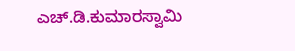ಎಚ್.ಡಿ.ಕುಮಾರಸ್ವಾಮಿ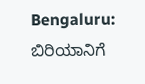Bengaluru: ಬಿರಿಯಾನಿಗೆ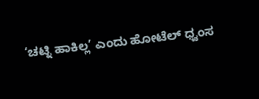‘ಚಟ್ನಿ ಹಾಕಿಲ್ಲ’ ಎಂದು ಹೋಟೆಲ್ ಧ್ವಂಸ